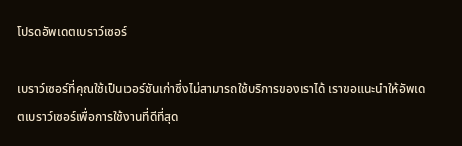โปรดอัพเดตเบราว์เซอร์

เบราว์เซอร์ที่คุณใช้เป็นเวอร์ชันเก่าซึ่งไม่สามารถใช้บริการของเราได้ เราขอแนะนำให้อัพเดตเบราว์เซอร์เพื่อการใช้งานที่ดีที่สุด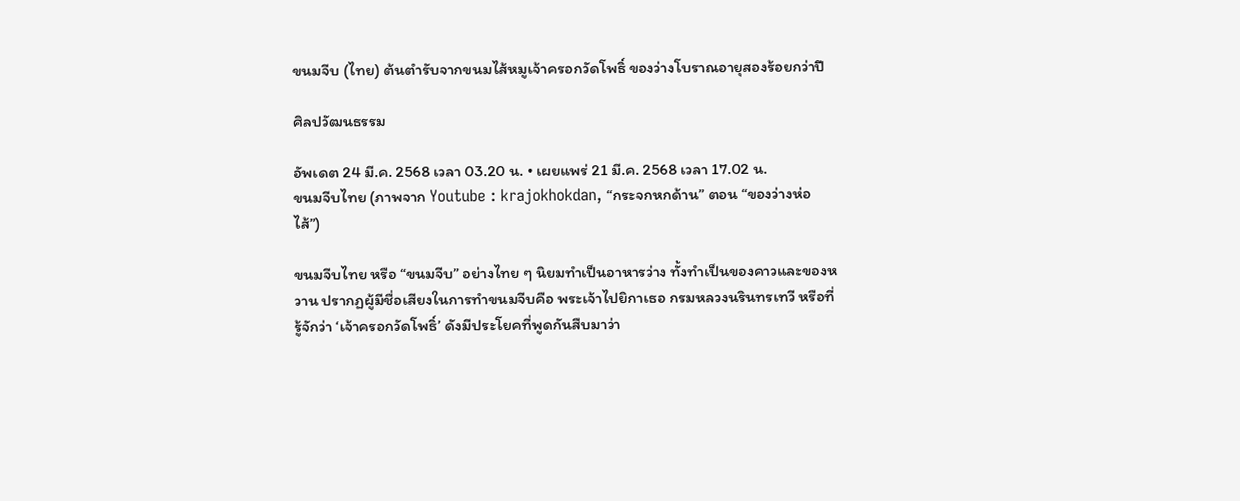ขนมจีบ (ไทย) ต้นตำรับจากขนมไส้หมูเจ้าครอกวัดโพธิ์ ของว่างโบราณอายุสองร้อยกว่าปี

ศิลปวัฒนธรรม

อัพเดต 24 มี.ค. 2568 เวลา 03.20 น. • เผยแพร่ 21 มี.ค. 2568 เวลา 17.02 น.
ขนมจีบไทย (ภาพจาก Youtube : krajokhokdan, “กระจกหกด้าน” ตอน “ของว่างห่อไส้”)

ขนมจีบไทย หรือ “ขนมจีบ” อย่างไทย ๆ นิยมทำเป็นอาหารว่าง ทั้งทำเป็นของคาวและของหวาน ปรากฏผู้มีชื่อเสียงในการทำขนมจีบคือ พระเจ้าไปยิกาเธอ กรมหลวงนรินทรเทวี หรือที่รู้จักว่า ‘เจ้าครอกวัดโพธิ์’ ดังมีประโยคที่พูดกันสืบมาว่า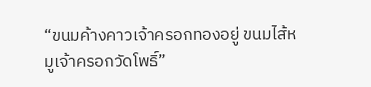“ขนมค้างคาวเจ้าครอกทองอยู่ ขนมไส้หมูเจ้าครอกวัดโพธิ์”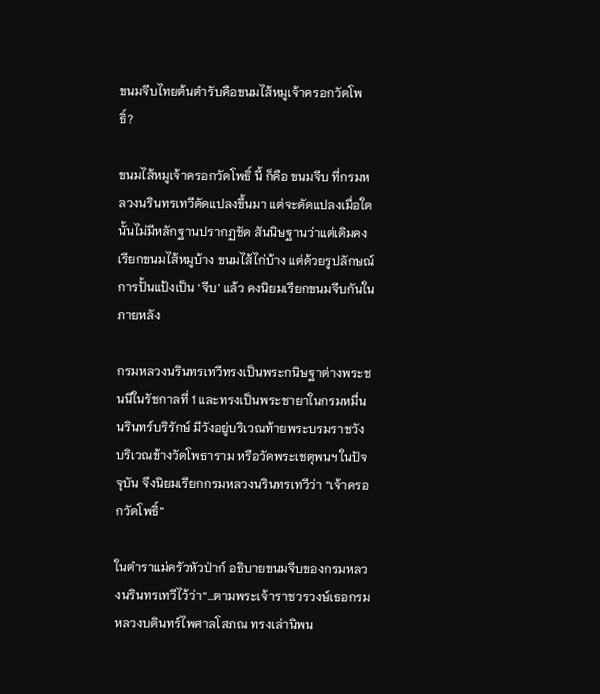ขนมจีบไทยต้นตำรับคือขนมไส้หมูเจ้าครอกวัดโพธิ์?

ขนมไส้หมูเจ้าครอกวัดโพธิ์ นี้ ก็คือ ขนมจีบ ที่กรมหลวงนรินทรเทวีดัดแปลงขึ้นมา แต่จะดัดแปลงเมื่อใดนั้นไม่มีหลักฐานปรากฏชัด สันนิษฐานว่าแต่เดิมคงเรียกขนมไส้หมูบ้าง ขนมไส้ไก่บ้าง แต่ด้วยรูปลักษณ์การปั้นแป้งเป็น ‘จีบ’ แล้ว คงนิยมเรียกขนมจีบกันในภายหลัง

กรมหลวงนรินทรเทวีทรงเป็นพระกนิษฐาต่างพระชนนีในรัชกาลที่ 1 และทรงเป็นพระชายาในกรมหมื่นนรินทร์บริรักษ์ มีวังอยู่บริเวณท้ายพระบรมราชวัง บริเวณข้างวัดโพธาราม หรือวัดพระเชตุพนฯ ในปัจจุบัน จึงนิยมเรียกกรมหลวงนรินทรเทวีว่า “เจ้าครอกวัดโพธิ์”

ในตำราแม่ครัวหัวป่าก์ อธิบายขนมจีบของกรมหลวงนรินทรเทวีไว้ว่า“…ตามพระเจ้าราชวรวงษ์เธอกรมหลวงบดินทร์ไพศาลโสภณ ทรงเล่านิพน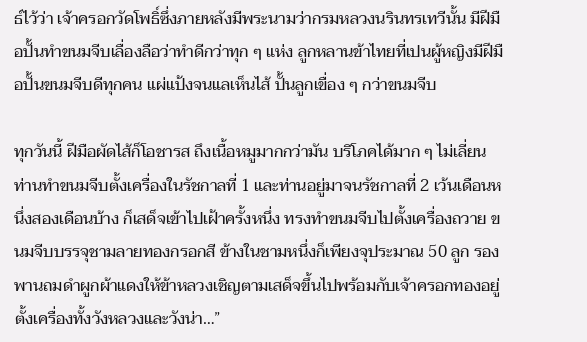ธ์ไว้ว่า เจ้าครอกวัดโพธิ์ซึ่งภายหลังมีพระนามว่ากรมหลวงนรินทรเทวีนั้น มีฝีมือปั้นทำขนมจีบเลื่องลือว่าทำดีกว่าทุก ๆ แห่ง ลูกหลานข้าไทยที่เปนผู้หญิงมีฝีมือปั้นขนมจีบดีทุกคน แผ่แป้งจนแลเห็นไส้ ปั้นลูกเขื่อง ๆ กว่าขนมจีบ

ทุกวันนี้ ฝีมือผัดไส้ก็โอชารส ถึงเนื้อหมูมากกว่ามัน บริโภคได้มาก ๆ ไม่เลี่ยน ท่านทำขนมจีบตั้งเครื่องในรัชกาลที่ 1 และท่านอยู่มาจนรัชกาลที่ 2 เว้นเดือนหนึ่งสองเดือนบ้าง ก็เสด็จเข้าไปเฝ้าครั้งหนึ่ง ทรงทำขนมจีบไปตั้งเครื่องถวาย ขนมจีบบรรจุชามลายทองกรอกสี ข้างในชามหนึ่งก็เพียงจุประมาณ 50 ลูก รองพานถมดำผูกผ้าแดงให้ข้าหลวงเชิญตามเสด็จขึ้นไปพร้อมกับเจ้าครอกทองอยู่ ตั้งเครื่องทั้งวังหลวงและวังน่า…”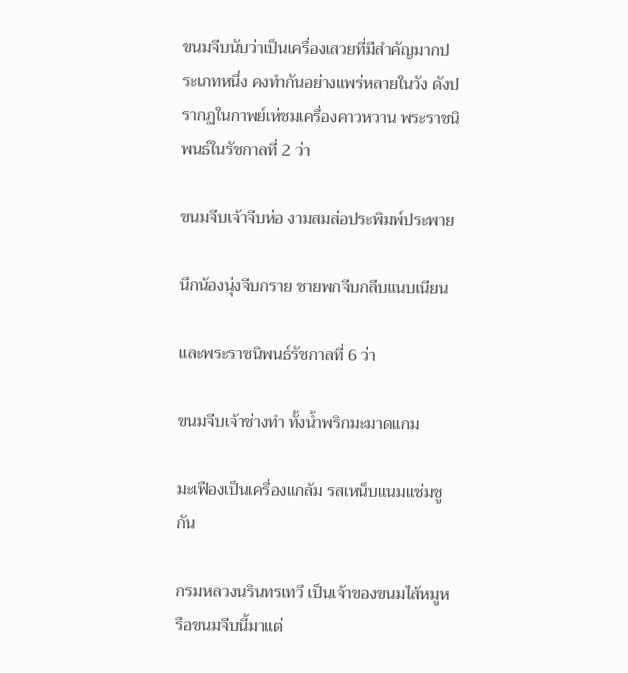ขนมจีบนับว่าเป็นเครื่องเสวยที่มีสำคัญมากประเภทหนึ่ง คงทำกันอย่างแพร่หลายในวัง ดังปรากฏในกาพย์เห่ชมเครื่องคาวหวาน พระราชนิพนธ์ในรัชกาลที่ 2 ว่า

ขนมจีบเจ้าจีบห่อ งามสมส่อประพิมพ์ประพาย

นึกน้องนุ่งจีบกราย ชายพกจีบกลีบแนบเนียน

และพระราชนิพนธ์รัชกาลที่ 6 ว่า

ขนมจีบเจ้าช่างทำ ทั้งน้ำพริกมะมาดแกม

มะเฟืองเป็นเครื่องแกล้ม รสเหน็บแนมแช่มชูกัน

กรมหลวงนรินทรเทวี เป็นเจ้าของขนมไส้หมูหรือขนมจีบนี้มาแต่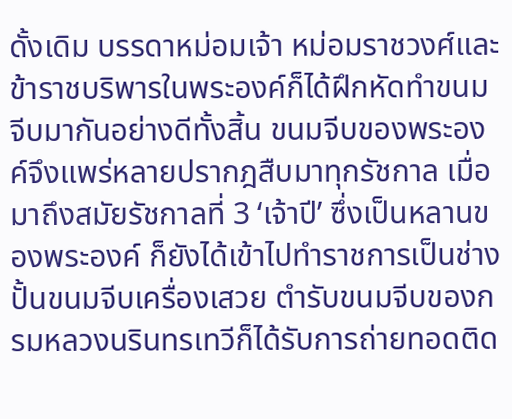ดั้งเดิม บรรดาหม่อมเจ้า หม่อมราชวงศ์และข้าราชบริพารในพระองค์ก็ได้ฝึกหัดทำขนมจีบมากันอย่างดีทั้งสิ้น ขนมจีบของพระองค์จึงแพร่หลายปรากฎสืบมาทุกรัชกาล เมื่อมาถึงสมัยรัชกาลที่ 3 ‘เจ้าปี’ ซึ่งเป็นหลานของพระองค์ ก็ยังได้เข้าไปทำราชการเป็นช่างปั้นขนมจีบเครื่องเสวย ตำรับขนมจีบของกรมหลวงนรินทรเทวีก็ได้รับการถ่ายทอดติด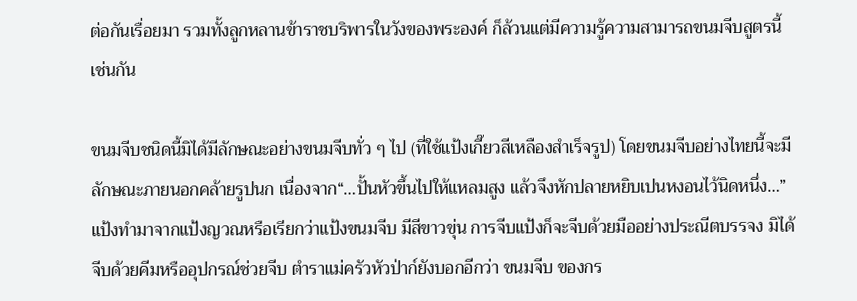ต่อกันเรื่อยมา รวมทั้งลูกหลานข้าราชบริพารในวังของพระองค์ ก็ล้วนแต่มีความรู้ความสามารถขนมจีบสูตรนี้เช่นกัน

ขนมจีบชนิดนี้มิได้มีลักษณะอย่างขนมจีบทั่ว ๆ ไป (ที่ใช้แป้งเกี๊ยวสีเหลืองสำเร็จรูป) โดยขนมจีบอย่างไทยนี้จะมีลักษณะภายนอกคล้ายรูปนก เนื่องจาก“…ปั้นหัวขึ้นไปให้แหลมสูง แล้วจึงหักปลายหยิบเปนหงอนไว้นิดหนึ่ง…” แป้งทำมาจากแป้งญวณหรือเรียกว่าแป้งขนมจีบ มีสีขาวขุ่น การจีบแป้งก็จะจีบด้วยมืออย่างประณีตบรรจง มิได้จีบด้วยคีมหรืออุปกรณ์ช่วยจีบ ตำราแม่ครัวหัวป่าก์ยังบอกอีกว่า ขนมจีบ ของกร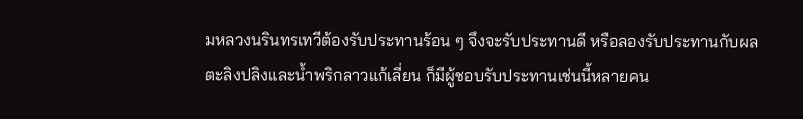มหลวงนรินทรเทวีต้องรับประทานร้อน ๆ จึงจะรับประทานดี หรือลองรับประทานกับผลตะลิงปลิงและน้ำพริกลาวแก้เลี่ยน ก็มีผู้ชอบรับประทานเช่นนี้หลายคน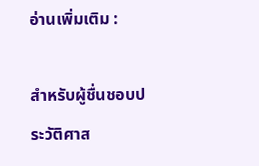อ่านเพิ่มเติม :

สำหรับผู้ชื่นชอบประวัติศาส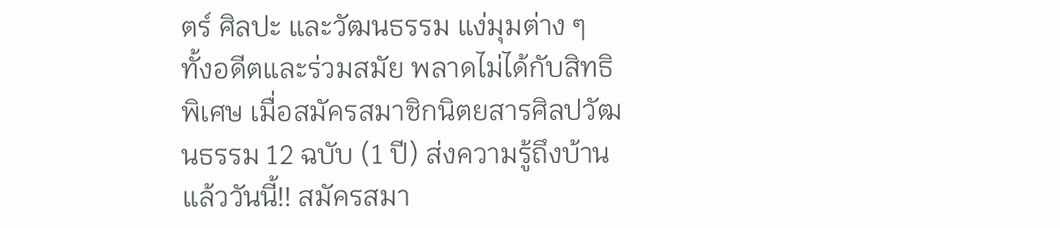ตร์ ศิลปะ และวัฒนธรรม แง่มุมต่าง ๆ ทั้งอดีตและร่วมสมัย พลาดไม่ได้กับสิทธิพิเศษ เมื่อสมัครสมาชิกนิตยสารศิลปวัฒนธรรม 12 ฉบับ (1 ปี) ส่งความรู้ถึงบ้านแล้ววันนี้!! สมัครสมา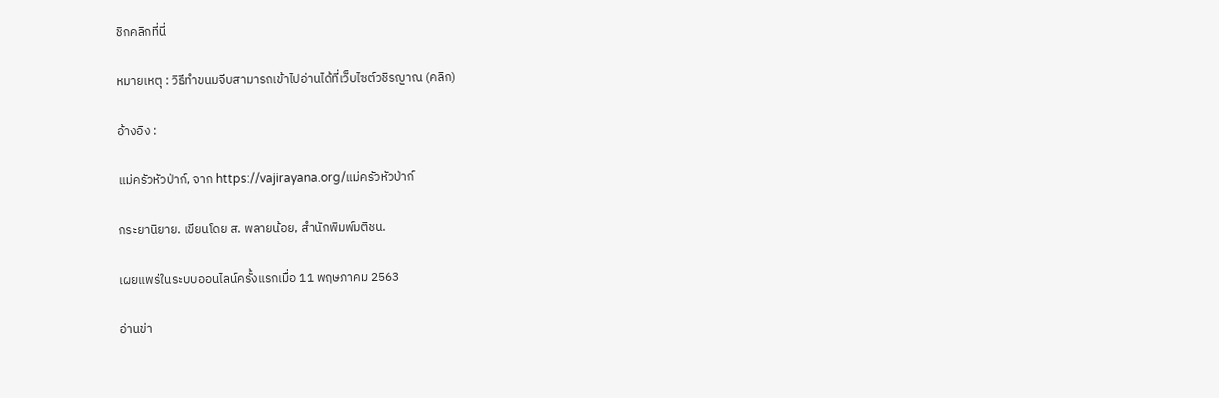ชิกคลิกที่นี่

หมายเหตุ : วิธีทำขนมจีบสามารถเข้าไปอ่านได้ที่เว็บไซต์วชิรญาณ (คลิก)

อ้างอิง :

แม่ครัวหัวป่าก์, จาก https://vajirayana.org/แม่ครัวหัวป่าก์

กระยานิยาย. เขียนโดย ส. พลายน้อย, สำนักพิมพ์มติชน.

เผยแพร่ในระบบออนไลน์ครั้งแรกเมื่อ 11 พฤษภาคม 2563

อ่านข่า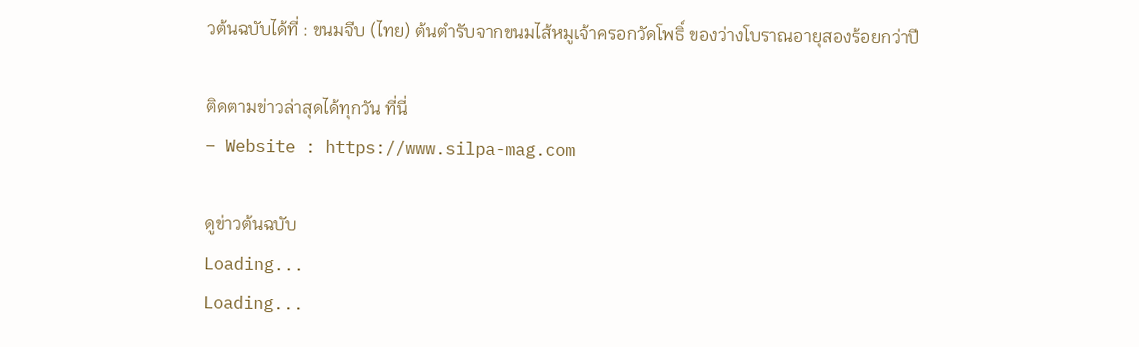วต้นฉบับได้ที่ : ขนมจีบ (ไทย) ต้นตำรับจากขนมไส้หมูเจ้าครอกวัดโพธิ์ ของว่างโบราณอายุสองร้อยกว่าปี

ติดตามข่าวล่าสุดได้ทุกวัน ที่นี่
– Website : https://www.silpa-mag.com

ดูข่าวต้นฉบับ
Loading...
Loading...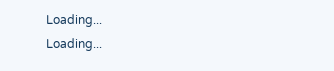Loading...
Loading...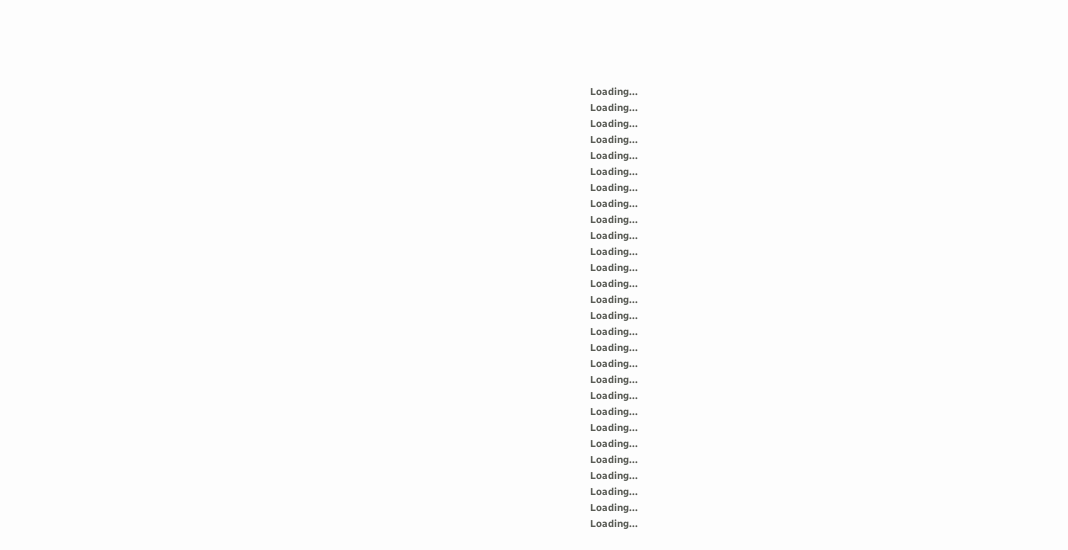Loading...
Loading...
Loading...
Loading...
Loading...
Loading...
Loading...
Loading...
Loading...
Loading...
Loading...
Loading...
Loading...
Loading...
Loading...
Loading...
Loading...
Loading...
Loading...
Loading...
Loading...
Loading...
Loading...
Loading...
Loading...
Loading...
Loading...
Loading...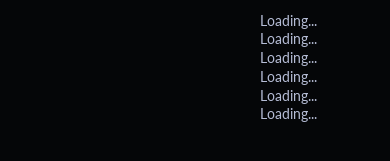Loading...
Loading...
Loading...
Loading...
Loading...
Loading...